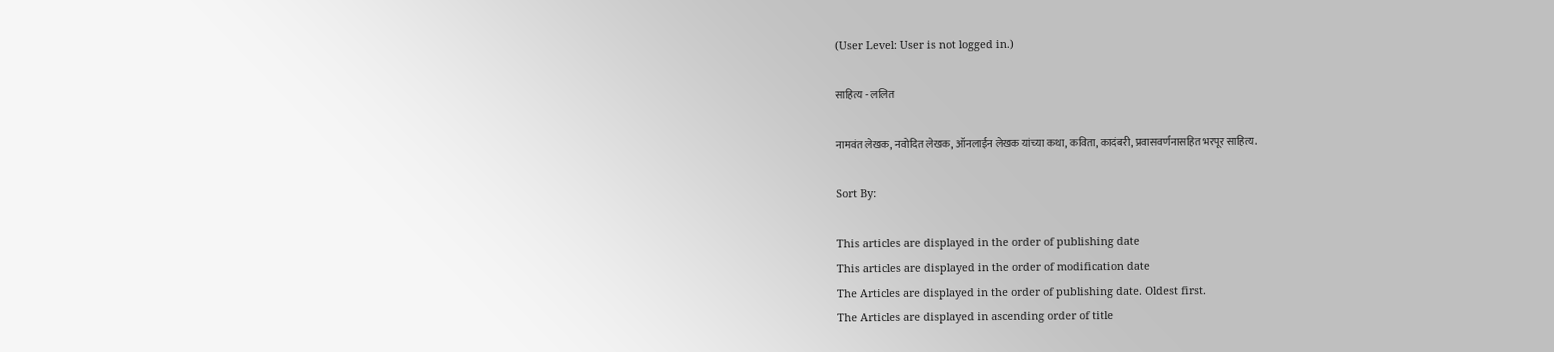(User Level: User is not logged in.)

साहित्य - ललित

नामवंत लेखक, नवोदित लेखक, ऑनलाईन लेखक यांच्या कथा, कविता, कादंबरी, प्रवासवर्णनासहित भरपूर साहित्य.

Sort By:

This articles are displayed in the order of publishing date
This articles are displayed in the order of modification date
The Articles are displayed in the order of publishing date. Oldest first.
The Articles are displayed in ascending order of title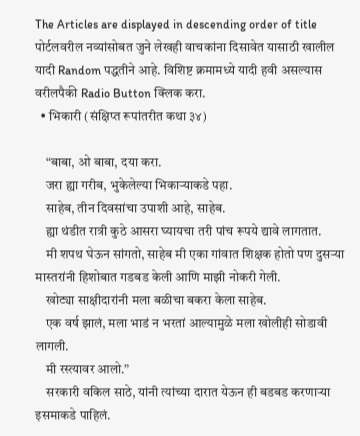The Articles are displayed in descending order of title
पोर्टलवरील नव्यांसोबत जुने लेखही वाचकांना दिसावेत यासाठी खालील यादी Random पद्धतीने आहे. विशिष्ट क्रमामध्ये यादी हवी असल्यास वरीलपैकी Radio Button क्लिक करा.
  • भिकारी (संक्षिप्त रूपांतरीत कथा ३४)

    “बाबा, ओ बाबा, दया करा.
    जरा ह्या गरीब, भुकेलेल्या भिकाऱ्याकडे पहा.
    साहेब, तीन दिवसांचा उपाशी आहे, साहेब.
    ह्या थंडीत रात्री कुठे आसरा घ्यायचा तरी पांच रूपये द्यावे लागतात.
    मी शपथ घेऊन सांगतो, साहेब मी एका गांवात शिक्षक होतो पण दुसऱ्या मास्तरांनी हिशोबात गडबड केली आणि माझी नोकरी गेली.
    खोट्या साक्षीदारांनी मला बळीचा बकरा केला साहेब.
    एक वर्ष झालं, मला भाडं न भरतां आल्यामुळे मला खोलीही सोडावी लागली.
    मी रस्त्यावर आलो.”
    सरकारी वकिल साठे, यांनी त्यांच्या दारात येऊन ही बडबड करणाऱ्या इसमाकडे पाहिलं.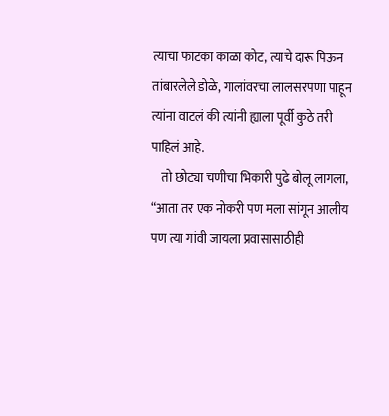त्याचा फाटका काळा कोट, त्याचे दारू पिऊन तांबारलेले डोळे, गालांवरचा लालसरपणा पाहून त्यांना वाटलं की त्यांनी ह्याला पूर्वी कुठे तरी पाहिलं आहे.
    तो छोट्या चणीचा भिकारी पुढे बोलू लागला, “आता तर एक नोकरी पण मला सांगून आलीय पण त्या गांवी जायला प्रवासासाठीही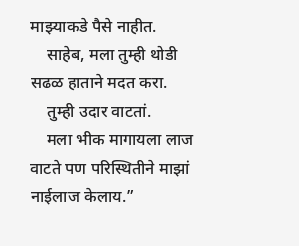माझ्याकडे पैसे नाहीत.
    साहेब, मला तुम्ही थोडी सढळ हाताने मदत करा.
    तुम्ही उदार वाटतां.
    मला भीक मागायला लाज वाटते पण परिस्थितीने माझां नाईलाज केलाय.”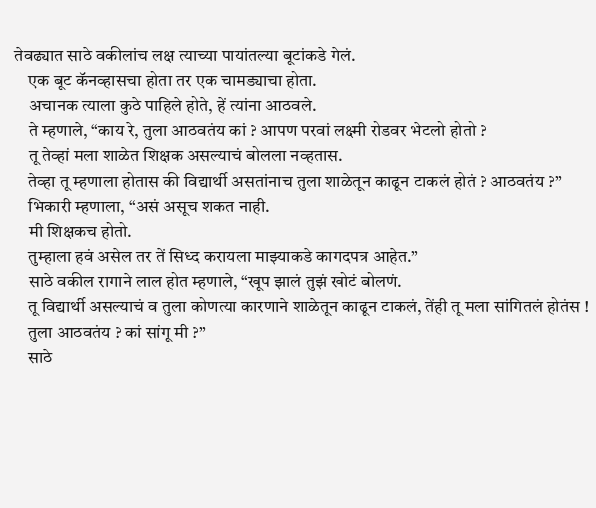तेवढ्यात साठे वकीलांच लक्ष त्याच्या पायांतल्या बूटांकडे गेलं.
    एक बूट कॅनव्हासचा होता तर एक चामड्याचा होता.
    अचानक त्याला कुठे पाहिले होते, हें त्यांना आठवले.
    ते म्हणाले, “काय रे, तुला आठवतंय कां ? आपण परवां लक्ष्मी रोडवर भेटलो होतो ?
    तू तेव्हां मला शाळेत शिक्षक असल्याचं बोलला नव्हतास.
    तेव्हा तू म्हणाला होतास की विद्यार्थी असतांनाच तुला शाळेतून काढून टाकलं होतं ? आठवतंय ?”
    भिकारी म्हणाला, “असं असूच शकत नाही.
    मी शिक्षकच होतो.
    तुम्हाला हवं असेल तर तें सिध्द करायला माझ्याकडे कागदपत्र आहेत.”
    साठे वकील रागाने लाल होत म्हणाले, “खूप झालं तुझं खोटं बोलणं.
    तू विद्यार्थी असल्याचं व तुला कोणत्या कारणाने शाळेतून काढून टाकलं, तेंही तू मला सांगितलं होतंस !
    तुला आठवतंय ? कां सांगू मी ?”
    साठे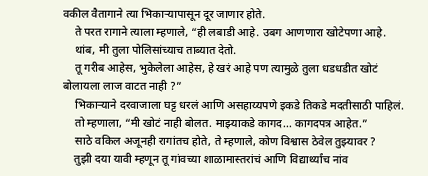वकील वैतागाने त्या भिकाऱ्यापासून दूर जाणार होते.
    ते परत रागाने त्याला म्हणाले, “ही लबाडी आहे. उबग आणणारा खोटेपणा आहे.
    थांब, मी तुला पोलिसांच्याच ताब्यात देतो.
    तू गरीब आहेस, भुकेलेला आहेस, हे खरं आहे पण त्यामुळे तुला धडधडीत खोटं बोलायला लाज वाटत नाही ?”
    भिकाऱ्याने दरवाजाला घट्ट धरलं आणि असहाय्यपणे इकडे तिकडे मदतीसाठी पाहिलं.
    तो म्हणाला, “मी खोटं नाही बोलत. माझ्याकडे कागद... कागदपत्र आहेत.”
    साठे वकिल अजूनही रागांतच होते, ते म्हणाले, कोण विश्वास ठेवेल तुझ्यावर ?
    तुझी दया यावी म्हणून तू गांवच्या शाळामास्तरांचं आणि विद्यार्थ्यांच नांव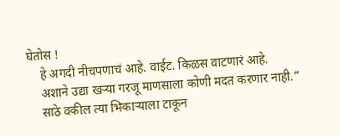घेतोस !
    हे अगदी नीचपणाचं आहे. वाईट. किळस वाटणारं आहे.
    अशाने उद्या खऱ्या गरजू माणसाला कोणी मदत करणार नाही.”
    साठे वकील त्या भिकाऱ्याला टाकून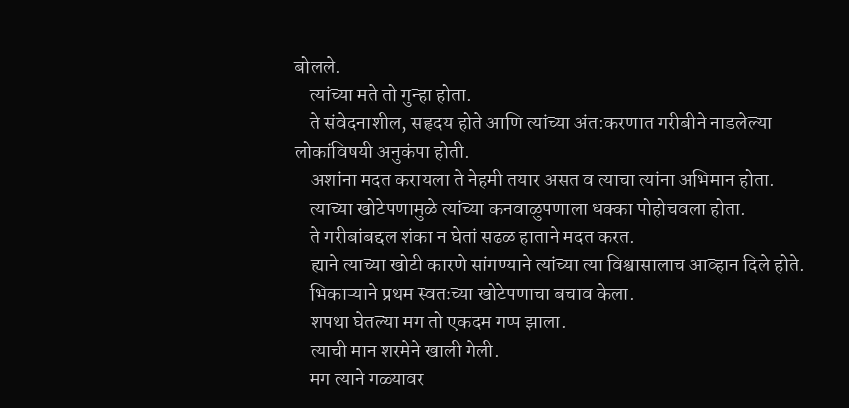बोलले.
    त्यांच्या मते तो गुन्हा होता.
    ते संवेदनाशील, सहृदय होते आणि त्यांच्या अंत:करणात गरीबीने नाडलेल्या लोकांविषयी अनुकंपा होती.
    अशांना मदत करायला ते नेहमी तयार असत व त्याचा त्यांना अभिमान होता.
    त्याच्या खोटेपणामुळे त्यांच्या कनवाळुपणाला धक्का पोहोचवला होता.
    ते गरीबांबद्दल शंका न घेतां सढळ हाताने मदत करत.
    ह्याने त्याच्या खोटी कारणे सांगण्याने त्यांच्या त्या विश्वासालाच आव्हान दिले होते.
    भिकाऱ्याने प्रथम स्वतःच्या खोटेपणाचा बचाव केला.
    शपथा घेतल्या मग तो एकदम गप्प झाला.
    त्याची मान शरमेने खाली गेली.
    मग त्याने गळ्यावर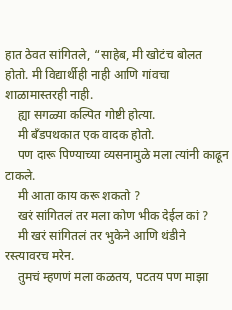हात ठेवत सांगितले, “साहेब, मी खोटंच बोलत होतो. मी विद्यार्थीही नाही आणि गांवचा शाळामास्तरही नाही.
    ह्या सगळ्या कल्पित गोष्टी होत्या.
    मी बँडपथकात एक वादक होतो.
    पण दारू पिण्याच्या व्यसनामुळे मला त्यांनी काढून टाकले.
    मी आता काय करू शकतो ?
    खरं सांगितलं तर मला कोण भीक देईल कां ?
    मी खरं सांगितलं तर भुकेने आणि थंडीने रस्त्यावरच मरेन.
    तुमचं म्हणणं मला कळतय, पटतय पण माझा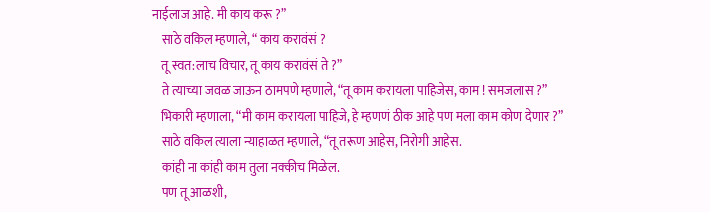नाईलाज आहे. मी काय करू ?”
    साठे वकिल म्हणाले, “ काय करावंसं ?
    तू स्वत:लाच विचार, तू काय करावंसं ते ?”
    ते त्याच्या जवळ जाऊन ठामपणे म्हणाले, “तू काम करायला पाहिजेस, काम ! समजलास ?”
    भिकारी म्हणाला, “मी काम करायला पाहिजे, हे म्हणणं ठीक आहे पण मला काम कोण देणार ?”
    साठे वकिल त्याला न्याहाळत म्हणाले, “तू तरूण आहेस, निरोगी आहेस.
    कांही ना कांही काम तुला नक्कीच मिळेल.
    पण तू आळशी,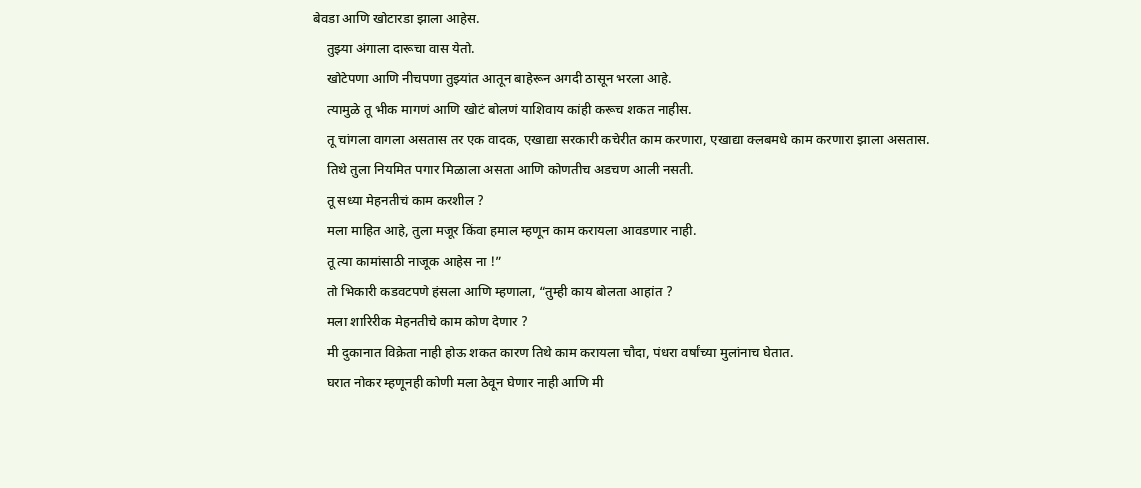बेवडा आणि खोटारडा झाला आहेस.
    तुझ्या अंगाला दारूचा वास येतो.
    खोटेपणा आणि नीचपणा तुझ्यांत आतून बाहेरून अगदी ठासून भरला आहे.
    त्यामुळे तू भीक मागणं आणि खोटं बोलणं याशिवाय कांही करूच शकत नाहीस.
    तू चांगला वागला असतास तर एक वादक, एखाद्या सरकारी कचेरीत काम करणारा, एखाद्या क्लबमधे काम करणारा झाला असतास.
    तिथे तुला नियमित पगार मिळाला असता आणि कोणतीच अडचण आली नसती.
    तू सध्या मेहनतीचं काम करशील ?
    मला माहित आहे, तुला मजूर किंवा हमाल म्हणून काम करायला आवडणार नाही.
    तू त्या कामांसाठी नाजूक आहेस ना !”
    तो भिकारी कडवटपणे हंसला आणि म्हणाला, “तुम्ही काय बोलता आहांत ?
    मला शारिरीक मेहनतीचे काम कोण देणार ?
    मी दुकानात विक्रेता नाही होऊ शकत कारण तिथे काम करायला चौदा, पंधरा वर्षांच्या मुलांनाच घेतात.
    घरात नोकर म्हणूनही कोणी मला ठेवून घेणार नाही आणि मी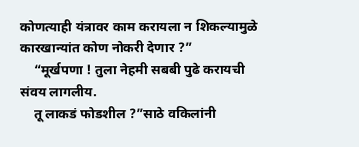कोणत्याही यंत्रावर काम करायला न शिकल्यामुळे कारखान्यांत कोण नोकरी देणार ?”
    “मूर्खपणा ! तुला नेहमी सबबी पुढे करायची संवय लागलीय.
    तू लाकडं फोडशील ?”साठे वकिलांनी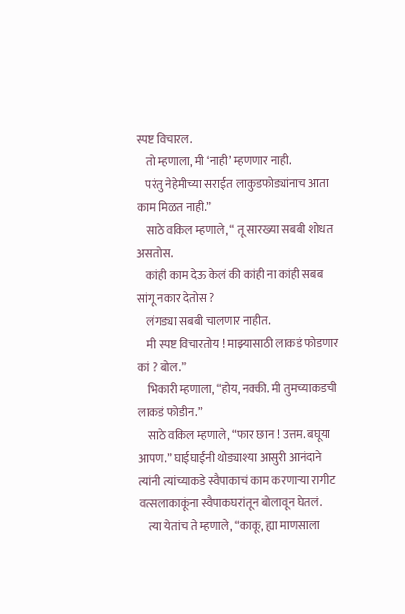स्पष्ट विचारल.
    तो म्हणाला, मी ‘नाही’ म्हणणार नाही.
    परंतु नेहेमीच्या सराईत लाकुडफोड्यांनाच आता काम मिळत नाही.”
    साठे वकिल म्हणाले, “ तू सारख्या सबबी शोधत असतोस.
    कांही काम देऊ केलं की कांही ना कांही सबब सांगू नकार देतोस ?
    लंगड्या सबबी चालणार नाहीत.
    मी स्पष्ट विचारतोय ! माझ्यासाठी लाकडं फोडणार कां ? बोल.”
    भिकारी म्हणाला, “होय, नक्की. मी तुमच्याकडची लाकडं फोडीन.”
    साठे वकिल म्हणाले, “फार छान ! उत्तम. बघूया आपण.” घाईघाईंनी थोड्याश्या आसुरी आनंदाने त्यांनी त्यांच्याकडे स्वैपाकाचं काम करणाऱ्या रागीट वत्सलाकाकूंना स्वैपाकघरांतून बोलावून घेतलं.
    त्या येतांच ते म्हणाले, “काकू, ह्या माणसाला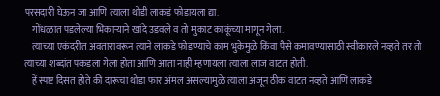परसदारी घेऊन जा आणि त्याला थोडी लाकडं फोडायला द्या.
    गोंधळात पडलेल्या भिकाऱ्याने खांदे उडवले व तो मुकाट काकूंच्या मागून गेला.
    त्याच्या एकंदरीत अवतारावरून त्याने लाकडे फोडण्याचे काम भुकेमुळे किंवा पैसे कमावण्यासाठी स्वीकारले नव्हते तर तो त्याच्या शब्दांत पकडला गेला होता आणि आता नाही म्हणायला त्याला लाज वाटत होती.
    हें स्पष्ट दिसत होते की दारूचा थोडा फार अंमल असल्यामुळे त्याला अजून ठीक वाटत नव्हते आणि लाकडे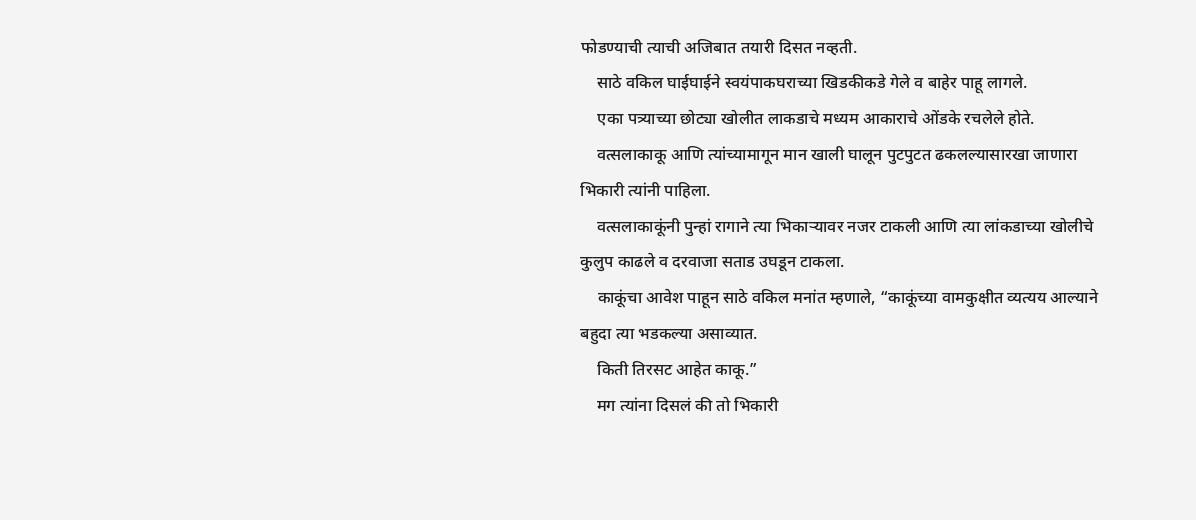फोडण्याची त्याची अजिबात तयारी दिसत नव्हती.
    साठे वकिल घाईघाईने स्वयंपाकघराच्या खिडकीकडे गेले व बाहेर पाहू लागले.
    एका पत्र्याच्या छोट्या खोलीत लाकडाचे मध्यम आकाराचे ओंडके रचलेले होते.
    वत्सलाकाकू आणि त्यांच्यामागून मान खाली घालून पुटपुटत ढकलल्यासारखा जाणारा भिकारी त्यांनी पाहिला.
    वत्सलाकाकूंनी पुन्हां रागाने त्या भिकाऱ्यावर नजर टाकली आणि त्या लांकडाच्या खोलीचे कुलुप काढले व दरवाजा सताड उघडून टाकला.
    काकूंचा आवेश पाहून साठे वकिल मनांत म्हणाले, “काकूंच्या वामकुक्षीत व्यत्यय आल्याने बहुदा त्या भडकल्या असाव्यात.
    किती तिरसट आहेत काकू.”
    मग त्यांना दिसलं की तो भिकारी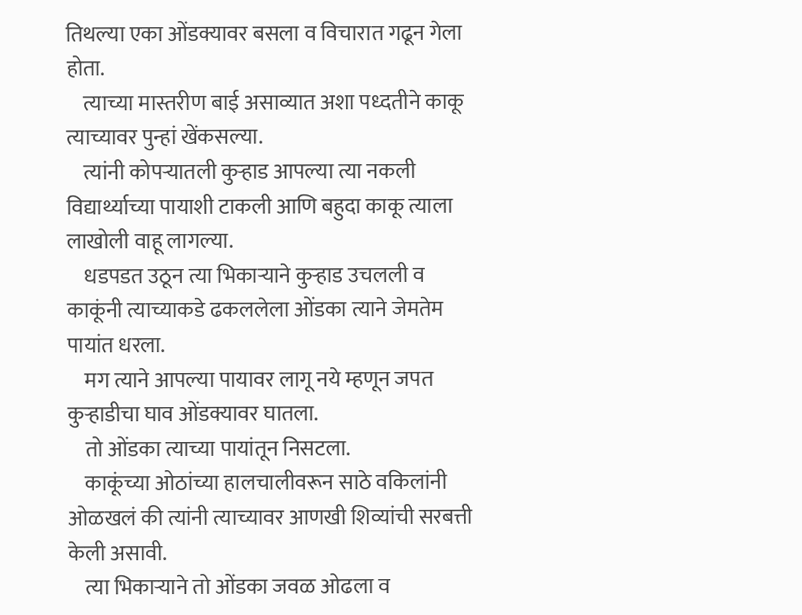तिथल्या एका ओंडक्यावर बसला व विचारात गढून गेला होता.
    त्याच्या मास्तरीण बाई असाव्यात अशा पध्दतीने काकू त्याच्यावर पुन्हां खेंकसल्या.
    त्यांनी कोपऱ्यातली कुऱ्हाड आपल्या त्या नकली विद्यार्थ्याच्या पायाशी टाकली आणि बहुदा काकू त्याला लाखोली वाहू लागल्या.
    धडपडत उठून त्या भिकाऱ्याने कुऱ्हाड उचलली व काकूंनी त्याच्याकडे ढकललेला ओंडका त्याने जेमतेम पायांत धरला.
    मग त्याने आपल्या पायावर लागू नये म्हणून जपत कुऱ्हाडीचा घाव ओंडक्यावर घातला.
    तो ओंडका त्याच्या पायांतून निसटला.
    काकूंच्या ओठांच्या हालचालीवरून साठे वकिलांनी ओळखलं की त्यांनी त्याच्यावर आणखी शिव्यांची सरबत्ती केली असावी.
    त्या भिकाऱ्याने तो ओंडका जवळ ओढला व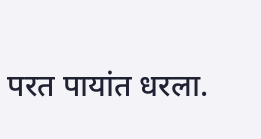परत पायांत धरला.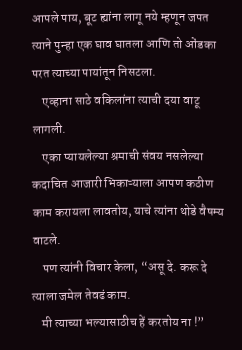आपले पाय, बूट ह्यांना लागू नये म्हणून जपत त्याने पुन्हा एक घाव घातला आणि तो ओंडका परत त्याच्या पायांतून निसटला.
    एव्हाना साठे वकिलांना त्याची दया वाटू लागली.
    एका प्यायलेल्या श्रमाची संवय नसलेल्या कदाचित आजारी भिकाऱ्याला आपण कठीण काम करायला लावतोय, याचे त्यांना थोडे वैषम्य वाटले.
    पण त्यांनी विचार केला, “असू दे. करू दे त्याला जमेल तेवढं काम.
    मी त्याच्या भल्यासाठीच हें करतोय ना !”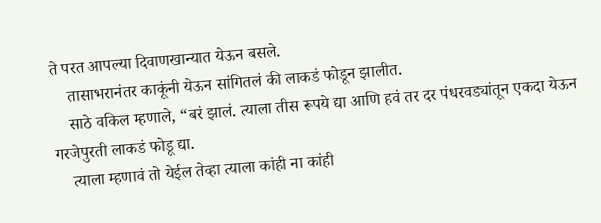ते परत आपल्या दिवाणखान्यात येऊन बसले.
    तासाभरानंतर काकूंनी येऊन सांगितलं की लाकडं फोडून झालीत.
    साठे वकिल म्हणाले, “बरं झालं. त्याला तीस रूपये द्या आणि हवं तर दर पंधरवड्यांतून एकदा येऊन गरजेपुरती लाकडं फोडू द्या.
    त्याला म्हणावं तो येईल तेव्हा त्याला कांही ना कांही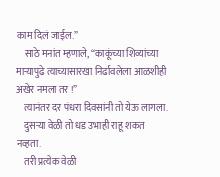काम दिलं जाईल.”
    साठे मनांत म्हणाले, “काकूंच्या शिव्यांच्या माऱ्यापुढे त्याच्यासारखा निर्ढावलेला आळशीही अखेर नमला तर !”
    त्यानंतर दर पंधरा दिवसांनी तो येऊ लागला.
    दुसऱ्या वेळी तो धड उभाही राहू शकत नव्हता.
    तरी प्रत्येक वेळी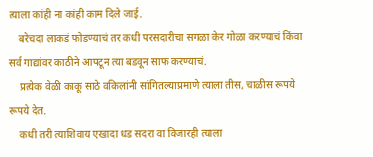त्याला कांही ना कांही काम दिले जाई.
    बरेचदा लाकडं फोडण्याचं तर कधी परसदारीचा सगळा केर गोळा करण्याचं किंवा सर्व गाद्यांवर काठीने आपटून त्या बडवून साफ करण्याचं.
    प्रत्येक वेळी काकू साठे वकिलांनी सांगितल्याप्रमाणे त्याला तीस, चाळीस रूपये रूपये देत.
    कधी तरी त्याशिवाय एखादा धड सदरा वा विजारही त्याला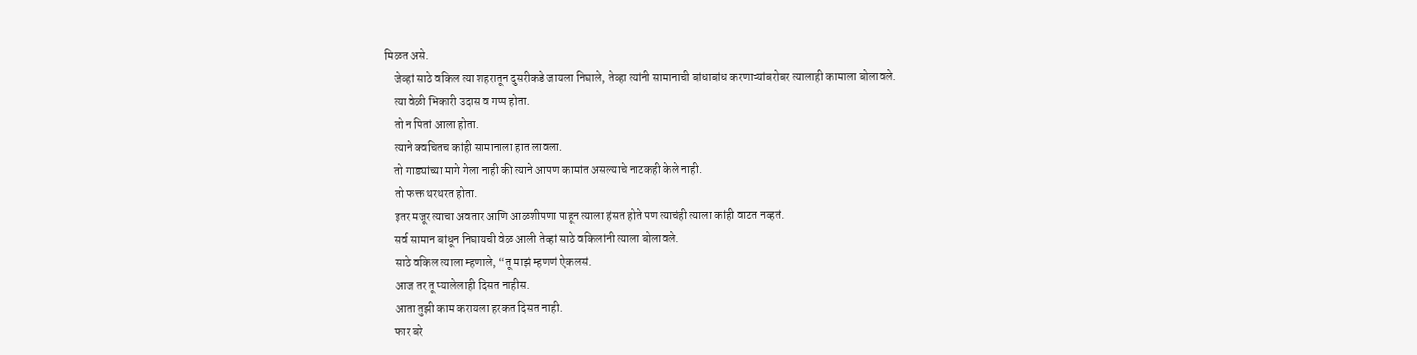मिळत असे.
    जेव्हां साठे वकिल त्या शहरातून दुसरीकडे जायला निघाले, तेव्हा त्यांनी सामानाची बांधाबांध करणाऱ्यांबरोबर त्यालाही कामाला बोलावले.
    त्या वेळी भिकारी उदास व गप्प होता.
    तो न पितां आला होता.
    त्याने क्वचितच कांही सामानाला हात लावला.
    तो गाड्यांच्या मागे गेला नाही की त्याने आपण कामांत असल्याचे नाटकही केले नाही.
    तो फक्त थरथरत होता.
    इतर मजूर त्याचा अवतार आणि आळशीपणा पाहून त्याला हंसत होते पण त्याचंही त्याला कांही वाटत नव्हतं.
    सर्व सामान बांधून निघायची वेळ आली तेव्हां साठे वकिलांनी त्याला बोलावले.
    साठे वकिल त्याला म्हणाले, “तू माझं म्हणणं ऐकलसं.
    आज तर तू प्यालेलाही दिसत नाहीस.
    आता तुझी काम करायला हरकत दिसत नाही.
    फार बरे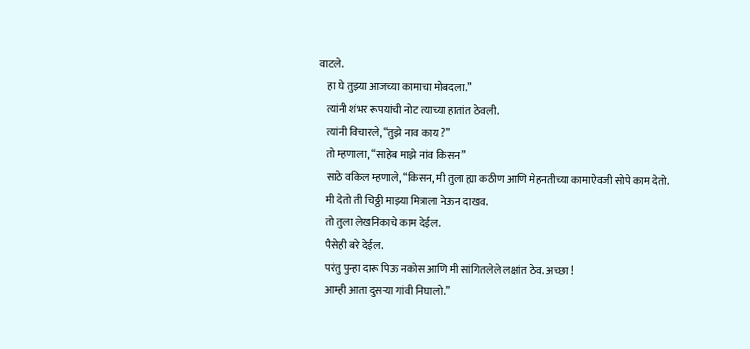वाटले.
    हा घे तुझ्या आजच्या कामाचा मोबदला.”
    त्यांनी शंभर रूपयांची नोट त्याच्या हातांत ठेवली.
    त्यांनी विचारले, “तुझे नाव काय ?”
    तो म्हणाला, “साहेब माझे नांव किसन”
    साठे वकिल म्हणाले, “किसन, मी तुला ह्या कठीण आणि मेहनतीच्या कामाऐवजी सोपे काम देतो.
    मी देतो ती चिठ्ठी माझ्या मित्राला नेऊन दाखव.
    तो तुला लेखनिकाचे काम देईल.
    पैसेही बरे देईल.
    परंतु पुन्हा दारू पिऊ नकोस आणि मी सांगितलेले लक्षांत ठेव. अच्छा !
    आम्ही आता दुसऱ्या गांवी निघालो.”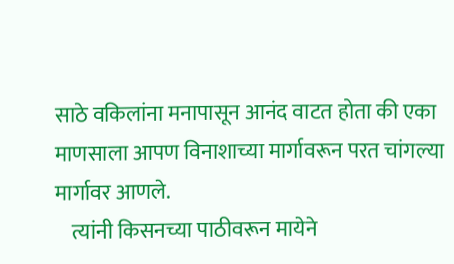साठे वकिलांना मनापासून आनंद वाटत होता की एका माणसाला आपण विनाशाच्या मार्गावरून परत चांगल्या मार्गावर आणले.
    त्यांनी किसनच्या पाठीवरून मायेने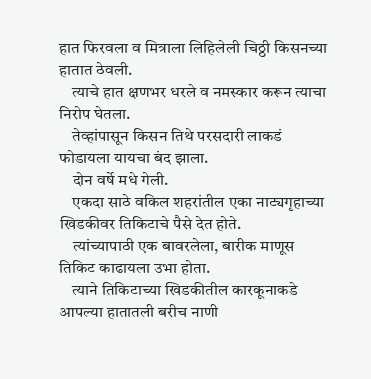हात फिरवला व मित्राला लिहिलेली चिठ्ठी किसनच्या हातात ठेवली.
    त्याचे हात क्षणभर धरले व नमस्कार करून त्याचा निरोप घेतला.
    तेव्हांपासून किसन तिथे परसदारी लाकडं फोडायला यायचा बंद झाला.
    दोन वर्षे मधे गेली.
    एकदा साठे वकिल शहरांतील एका नाट्यगृहाच्या खिडकीवर तिकिटाचे पैसे देत होते.
    त्यांच्यापाठी एक बावरलेला, बारीक माणूस तिकिट काढायला उभा होता.
    त्याने तिकिटाच्या खिडकीतील कारकूनाकडे आपल्या हातातली बरीच नाणी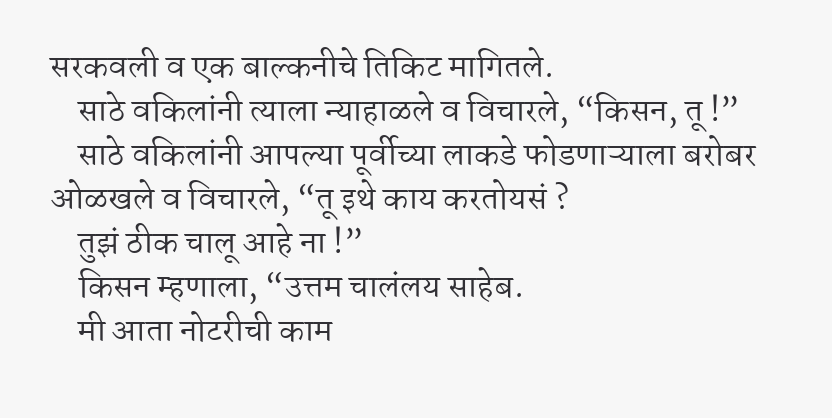सरकवली व एक बाल्कनीचे तिकिट मागितले.
    साठे वकिलांनी त्याला न्याहाळले व विचारले, “किसन, तू !”
    साठे वकिलांनी आपल्या पूर्वीच्या लाकडे फोडणाऱ्याला बरोबर ओळखले व विचारले, “तू इथे काय करतोयसं ?
    तुझं ठीक चालू आहे ना !”
    किसन म्हणाला, “उत्तम चालंलय साहेब.
    मी आता नोटरीची काम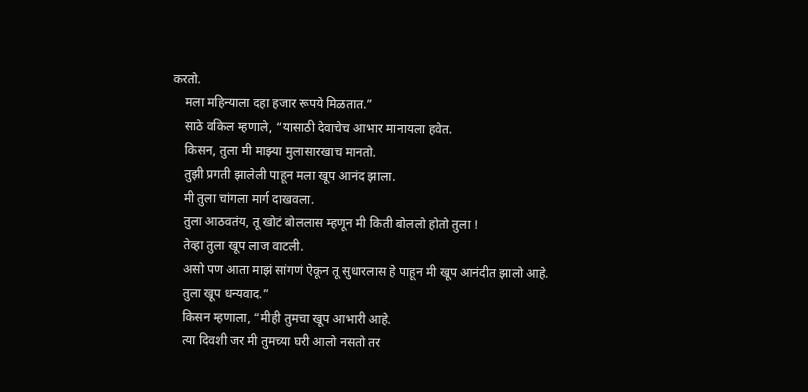करतो.
    मला महिन्याला दहा हजार रूपये मिळतात.”
    साठे वकिल म्हणाले, “यासाठी देवाचेच आभार मानायला हवेत.
    किसन, तुला मी माझ्या मुलासारखाच मानतो.
    तुझी प्रगती झालेली पाहून मला खूप आनंद झाला.
    मी तुला चांगला मार्ग दाखवला.
    तुला आठवतंय, तू खोटं बोललास म्हणून मी किती बोललो होतो तुला !
    तेव्हा तुला खूप लाज वाटली.
    असो पण आता माझं सांगणं ऐकून तू सुधारलास हे पाहून मी खूप आनंदीत झालो आहे.
    तुला खूप धन्यवाद.”
    किसन म्हणाला, “मीही तुमचा खूप आभारी आहे.
    त्या दिवशी जर मी तुमच्या घरी आलो नसतो तर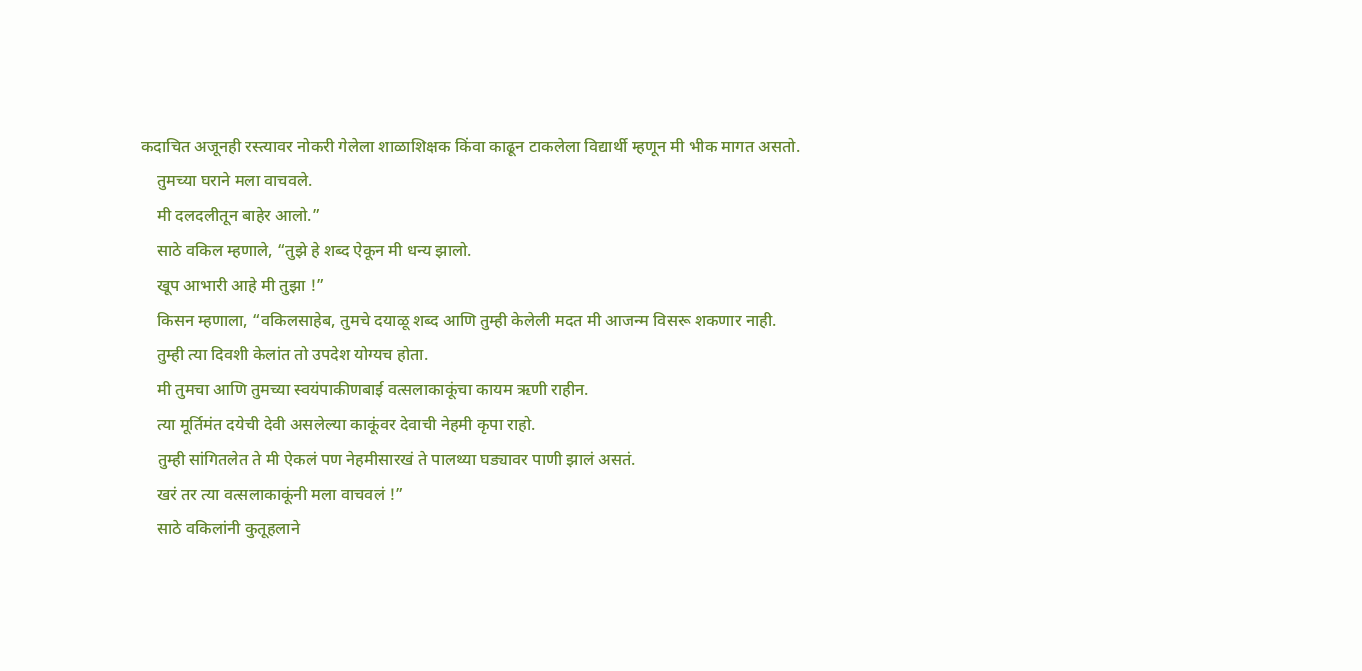कदाचित अजूनही रस्त्यावर नोकरी गेलेला शाळाशिक्षक किंवा काढून टाकलेला विद्यार्थी म्हणून मी भीक मागत असतो.
    तुमच्या घराने मला वाचवले.
    मी दलदलीतून बाहेर आलो.”
    साठे वकिल म्हणाले, “तुझे हे शब्द ऐकून मी धन्य झालो.
    खूप आभारी आहे मी तुझा !”
    किसन म्हणाला, “वकिलसाहेब, तुमचे दयाळू शब्द आणि तुम्ही केलेली मदत मी आजन्म विसरू शकणार नाही.
    तुम्ही त्या दिवशी केलांत तो उपदेश योग्यच होता.
    मी तुमचा आणि तुमच्या स्वयंपाकीणबाई वत्सलाकाकूंचा कायम ऋणी राहीन.
    त्या मूर्तिमंत दयेची देवी असलेल्या काकूंवर देवाची नेहमी कृपा राहो.
    तुम्ही सांगितलेत ते मी ऐकलं पण नेहमीसारखं ते पालथ्या घड्यावर पाणी झालं असतं.
    खरं तर त्या वत्सलाकाकूंनी मला वाचवलं !”
    साठे वकिलांनी कुतूहलाने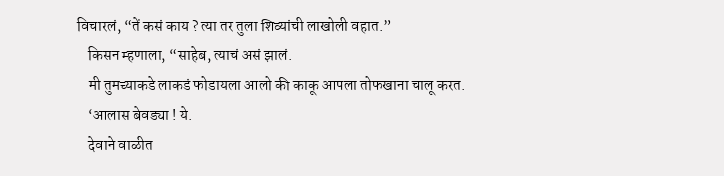विचारलं, “तें कसं काय ? त्या तर तुला शिव्यांची लाखोली वहात.”
    किसन म्हणाला, “साहेब, त्याचं असं झालं.
    मी तुमच्याकडे लाकडं फोडायला आलो की काकू आपला तोफखाना चालू करत.
    ‘आलास बेवड्या ! ये.
    देवाने वाळीत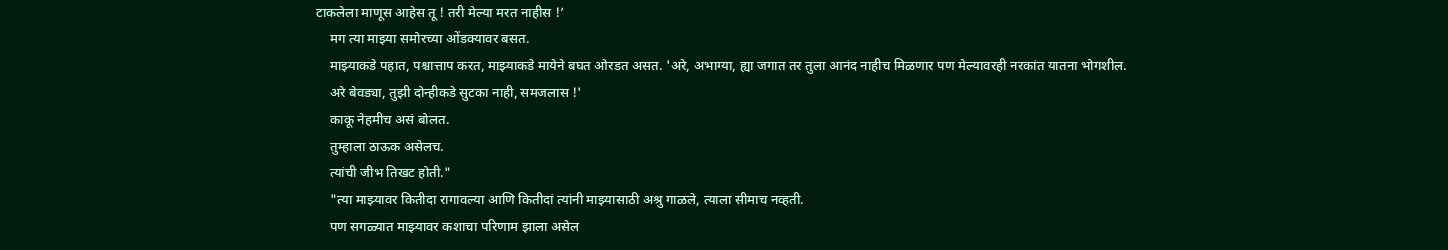टाकलेला माणूस आहेस तू ! तरी मेल्या मरत नाहीस !’
    मग त्या माझ्या समोरच्या ओंडक्यावर बसत.
    माझ्याकडे पहात, पश्चात्ताप करत, माझ्याकडे मायेने बघत ओरडत असत. 'अरे, अभाग्या, ह्या जगात तर तुला आनंद नाहीच मिळणार पण मेल्यावरही नरकांत यातना भोगशील.
    अरे बेवड्या, तुझी दोन्हीकडे सुटका नाही, समजलास !'
    काकू नेहमीच असं बोलत.
    तुम्हाला ठाऊक असेलच.
    त्यांची जीभ तिखट होती."
    "त्या माझ्यावर कितीदा रागावल्या आणि कितीदां त्यांनी माझ्यासाठी अश्रु गाळले, त्याला सीमाच नव्हती.
    पण सगळ्यात माझ्यावर कशाचा परिणाम झाला असेल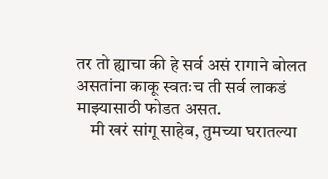तर तो ह्याचा की हे सर्व असं रागाने बोलत असतांना काकू स्वतःच ती सर्व लाकडं माझ्यासाठी फोडत असत.
    मी खरं सांगू साहेब, तुमच्या घरातल्या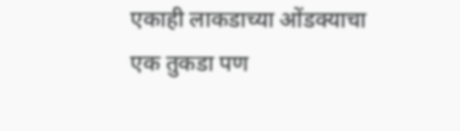एकाही लाकडाच्या ओंडक्याचा एक तुकडा पण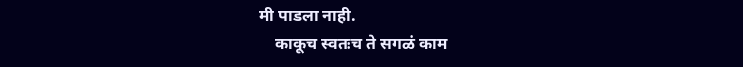मी पाडला नाही.
    काकूच स्वतःच ते सगळं काम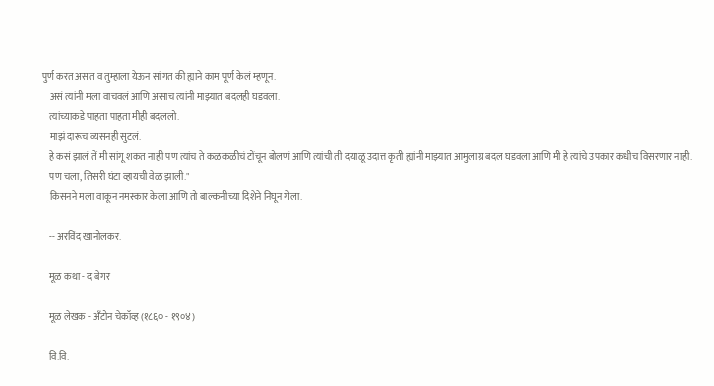पुर्ण करत असत व तुम्हाला येऊन सांगत की ह्याने काम पूर्ण केलं म्हणून.
    असं त्यांनी मला वाचवलं आणि असाच त्यांनी माझ्यात बदलही घडवला.
    त्यांच्याकडे पाहता पाहता मीही बदललो.
    माझं दारूच व्यसनही सुटलं.
    हे कसं झालं तें मी सांगू शकत नाही पण त्यांच ते कळकळीचं टोंचून बोलणं आणि त्यांची ती दयाळू उदात्त कृती ह्यांनी माझ्यात आमुलाग्र बदल घडवला आणि मी हे त्यांचे उपकार कधीच विसरणार नाही.
    पण चला, तिसरी घंटा व्हायची वेळ झाली."
    किसनने मला वाकून नमस्कार केला आणि तो बाल्कनीच्या दिशेने निघून गेला.

    -- अरविंद खानोलकर.

    मूळ कथा - द बेगर

    मूळ लेखक - अँटोन चेकॉव्ह (१८६० - १९०४)

    वि.वि.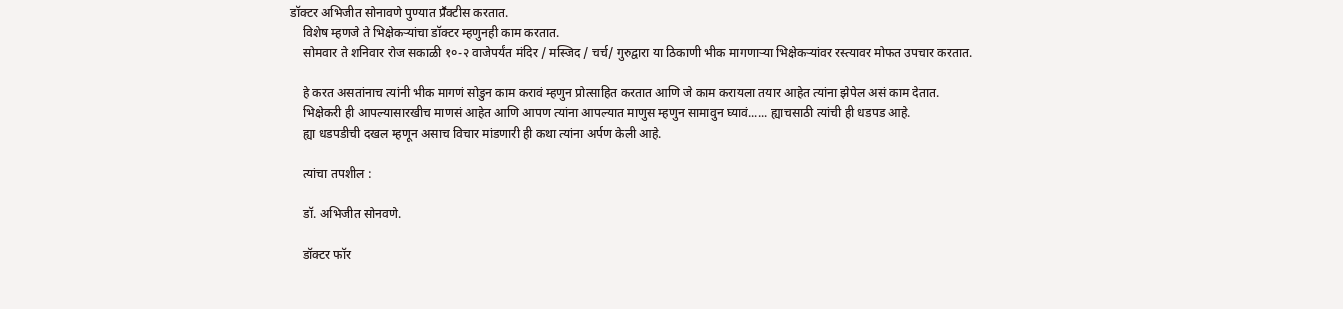डॉक्टर अभिजीत सोनावणे पुण्यात प्रॕक्टीस करतात.
    विशेष म्हणजे ते भिक्षेकऱ्यांचा डॉक्टर म्हणुनही काम करतात.
    सोमवार ते शनिवार रोज सकाळी १०-२ वाजेपर्यंत मंदिर / मस्जिद / चर्च/ गुरुद्वारा या ठिकाणी भीक मागणाऱ्या भिक्षेकऱ्यांवर रस्त्यावर मोफत उपचार करतात.

    हे करत असतांनाच त्यांनी भीक मागणं सोडुन काम करावं म्हणुन प्रोत्साहित करतात आणि जे काम करायला तयार आहेत त्यांना झेपेल असं काम देतात.
    भिक्षेकरी ही आपल्यासारखीच माणसं आहेत आणि आपण त्यांना आपल्यात माणुस म्हणुन सामावुन घ्यावं...... ह्याचसाठी त्यांची ही धडपड आहे.
    ह्या धडपडीची दखल म्हणून असाच विचार मांडणारी ही कथा त्यांना अर्पण केली आहे.

    त्यांचा तपशील :

    डॉ. अभिजीत सोनवणे.

    डॉक्टर फॉर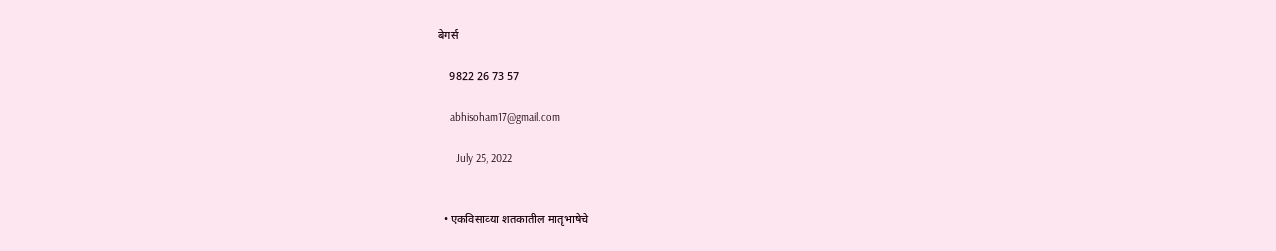बेगर्स

    9822 26 73 57

    abhisoham17@gmail.com

      July 25, 2022


  • एकविसाव्‍या शतकातील मातृभाषेचे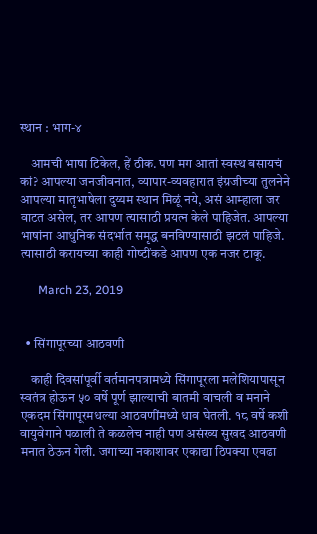स्‍थान : भाग-४

    आमची भाषा टिकेल, हें ठीक. पण मग आतां स्‍वस्‍थ बसायचं कां? आपल्‍या जनजीवनात, व्‍यापार-व्‍यवहारात इंग्रजीच्‍या तुलनेने आपल्‍या मातृभाषेला दुय्यम स्‍थान मिळूं नये, असं आम्‍हाला जर वाटत असेल, तर आपण त्‍यासाठी प्रयत्‍न केले पाहिजेत. आपल्‍या भाषांना आधुनिक संदर्भात समृद्ध बनविण्‍यासाठी झटलं पाहिजे. त्‍यासाठी करायच्‍या काही गोष्‍टींकडे आपण एक नजर टाकू.

      March 23, 2019


  • सिंगापूरच्या आठवणी

    काही दिवसांपूर्वी वर्तमानपत्रामध्ये सिंगापूरला मलेशियापासून स्वतंत्र होऊन ५० वर्षे पूर्ण झाल्याची बातमी वाचली व मनाने एकदम सिंगापूरमधल्या आठवणींमध्ये धाव घेतली. १८ वर्षे कशी वायुवेगाने पळाली ते कळलेच नाही पण असंख्य सुखद आठवणी मनात ठेऊन गेली. जगाच्या नकाशावर एकाद्या ठिपक्या एवढा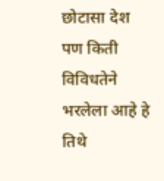छोटासा देश पण किती विविधतेने भरलेला आहे हे तिथे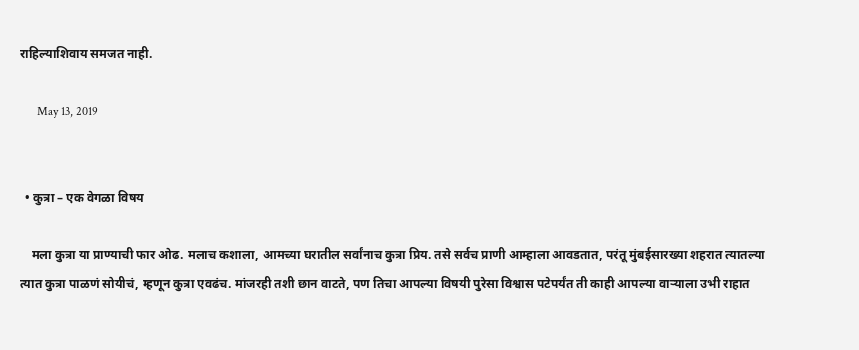राहिल्याशिवाय समजत नाही.

      May 13, 2019


  • कुत्रा – एक वेगळा विषय

    मला कुत्रा या प्राण्याची फार ओढ. मलाच कशाला, आमच्या घरातील सर्वांनाच कुत्रा प्रिय. तसे सर्वच प्राणी आम्हाला आवडतात, परंतू मुंबईसारख्या शहरात त्यातल्या त्यात कुत्रा पाळणं सोयीचं, म्हणून कुत्रा एवढंच. मांजरही तशी छान वाटते, पण तिचा आपल्या विषयी पुरेसा विश्वास पटेपर्यंत ती काही आपल्या वाऱ्याला उभी राहात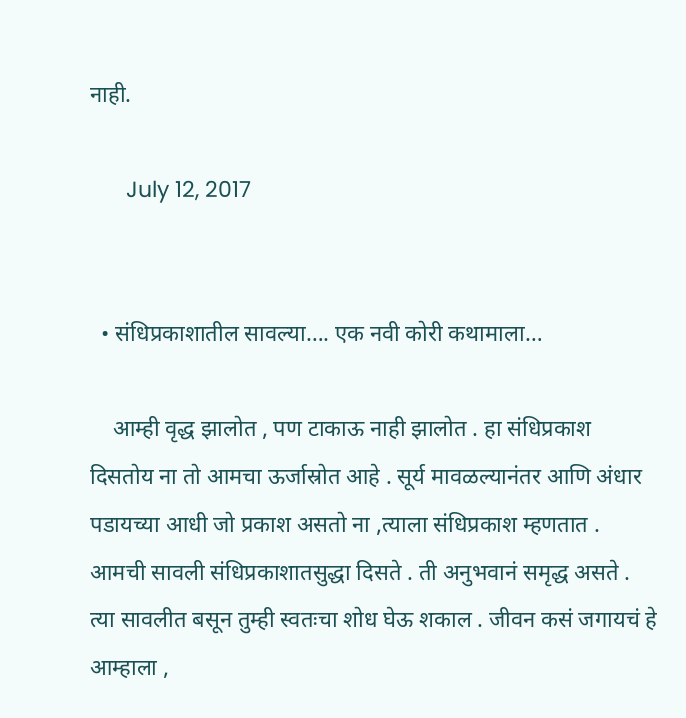नाही.

      July 12, 2017


  • संधिप्रकाशातील सावल्या…. एक नवी कोरी कथामाला…

    आम्ही वृद्ध झालोत , पण टाकाऊ नाही झालोत . हा संधिप्रकाश दिसतोय ना तो आमचा ऊर्जास्रोत आहे . सूर्य मावळल्यानंतर आणि अंधार पडायच्या आधी जो प्रकाश असतो ना ,त्याला संधिप्रकाश म्हणतात . आमची सावली संधिप्रकाशातसुद्धा दिसते . ती अनुभवानं समृद्ध असते . त्या सावलीत बसून तुम्ही स्वतःचा शोध घेऊ शकाल . जीवन कसं जगायचं हे आम्हाला ,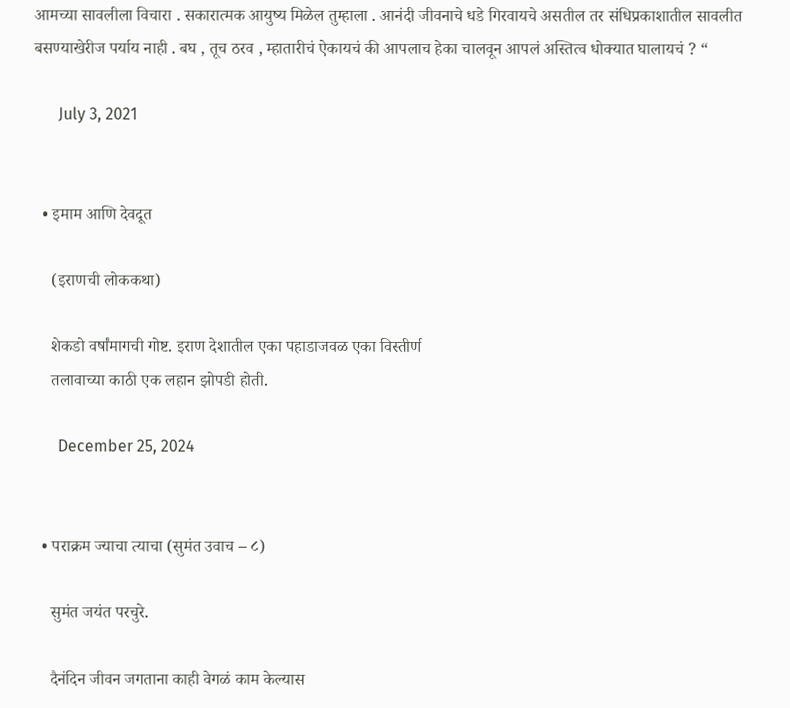आमच्या सावलीला विचारा . सकारात्मक आयुष्य मिळेल तुम्हाला . आनंदी जीवनाचे धडे गिरवायचे असतील तर संधिप्रकाशातील सावलीत बसण्याखेरीज पर्याय नाही . बघ , तूच ठरव , म्हातारीचं ऐकायचं की आपलाच हेका चालवून आपलं अस्तित्व धोक्यात घालायचं ? “

      July 3, 2021


  • इमाम आणि देवदूत

    (इराणची लोककथा)

    शेकडो वर्षांमागची गोष्ट. इराण देशातील एका पहाडाजवळ एका विस्तीर्ण
    तलावाच्या काठी एक लहान झोपडी होती.

      December 25, 2024


  • पराक्रम ज्याचा त्याचा (सुमंत उवाच – ८)

    सुमंत जयंत परचुरे.

    दैनंदिन जीवन जगताना काही वेगळं काम केल्यास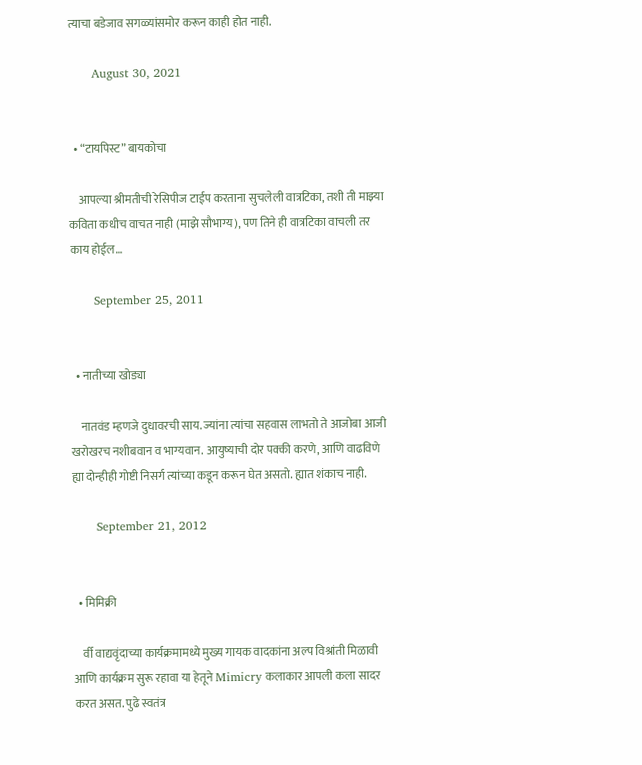त्याचा बडेजाव सगळ्यांसमोर करून काही होत नाही.

      August 30, 2021


  • “टायपिस्ट” बायकोचा

    आपल्या श्रीमतीची रेसिपीज टाईप करताना सुचलेली वात्रटिका, तशी ती माझ्या कविता कधीच वाचत नाही (माझे सौभाग्य), पण तिने ही वात्रटिका वाचली तर काय होईल…

      September 25, 2011


  • नातीच्या खोड्या

    नातवंड म्हणजे दुधावरची साय. ज्यांना त्यांचा सहवास लाभतो ते आजोबा आजी खरोखरच नशीबवान व भाग्यवान. आयुष्याची दोर पक्की करणे, आणि वाढविणे ह्या दोन्हीही गोष्टी निसर्ग त्यांच्या कडून करून घेत असतो. ह्यात शंकाच नाही.

      September 21, 2012


  • मिमिक्री

    र्वी वाद्यवृंदाच्या कार्यक्रमामध्ये मुख्य गायक वादकांना अल्प विश्रांती मिळावी आणि कार्यक्रम सुरू रहावा या हेतूने Mimicry कलाकार आपली कला सादर करत असत. पुढे स्वतंत्र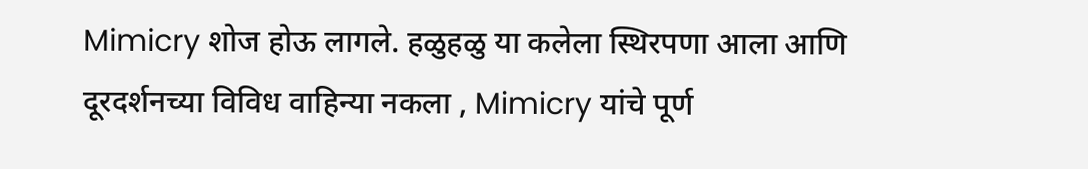Mimicry शोज होऊ लागले. हळुहळु या कलेला स्थिरपणा आला आणि दूरदर्शनच्या विविध वाहिन्या नकला , Mimicry यांचे पूर्ण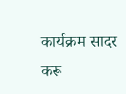कार्यक्रम सादर करू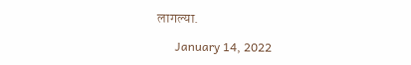लागल्या.

      January 14, 2022